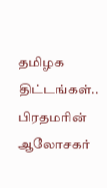தமிழக திட்டங்கள்.. பிரதமரின் ஆலோசகர்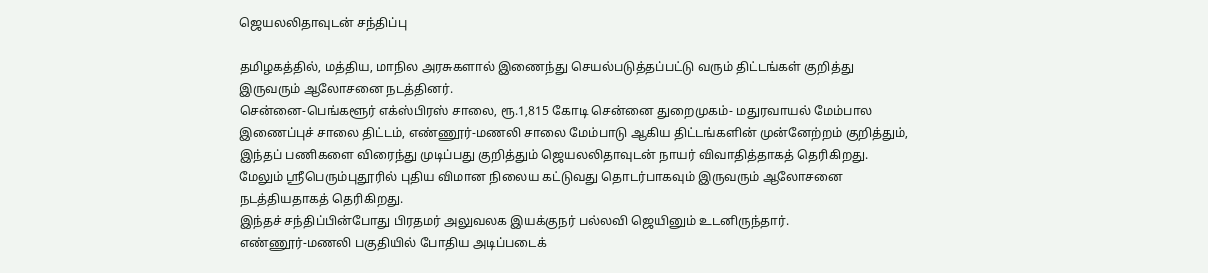ஜெயலலிதாவுடன் சந்திப்பு

தமிழகத்தில், மத்திய, மாநில அரசுகளால் இணைந்து செயல்படுத்தப்பட்டு வரும் திட்டங்கள் குறித்து இருவரும் ஆலோசனை நடத்தினர்.
சென்னை-பெங்களூர் எக்ஸ்பிரஸ் சாலை, ரூ.1,815 கோடி சென்னை துறைமுகம்- மதுரவாயல் மேம்பால இணைப்புச் சாலை திட்டம், எண்ணூர்-மணலி சாலை மேம்பாடு ஆகிய திட்டங்களின் முன்னேற்றம் குறித்தும், இந்தப் பணிகளை விரைந்து முடிப்பது குறித்தும் ஜெயலலிதாவுடன் நாயர் விவாதித்தாகத் தெரிகிறது.
மேலும் ஸ்ரீபெரும்புதூரில் புதிய விமான நிலைய கட்டுவது தொடர்பாகவும் இருவரும் ஆலோசனை நடத்தியதாகத் தெரிகிறது.
இந்தச் சந்திப்பின்போது பிரதமர் அலுவலக இயக்குநர் பல்லவி ஜெயினும் உடனிருந்தார்.
எண்ணூர்-மணலி பகுதியில் போதிய அடிப்படைக்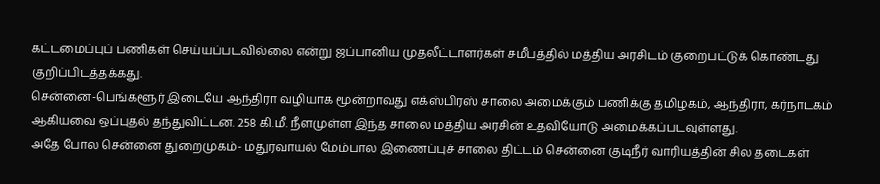கட்டமைப்புப் பணிகள் செய்யப்படவில்லை என்று ஜப்பானிய முதலீட்டாளர்கள் சமீபத்தில் மத்திய அரசிடம் குறைபட்டுக் கொண்டது குறிப்பிடத்தக்கது.
சென்னை-பெங்களூர் இடையே ஆந்திரா வழியாக மூன்றாவது எக்ஸ்பிரஸ் சாலை அமைக்கும் பணிக்கு தமிழகம், ஆந்திரா, கர்நாடகம் ஆகியவை ஒப்புதல் தந்துவிட்டன. 258 கி.மீ. நீளமுள்ள இந்த சாலை மத்திய அரசின் உதவியோடு அமைக்கப்படவுள்ளது.
அதே போல சென்னை துறைமுகம்- மதுரவாயல் மேம்பால இணைப்புச் சாலை திட்டம் சென்னை குடிநீர் வாரியத்தின் சில தடைகள்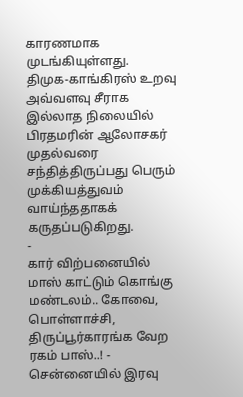காரணமாக முடங்கியுள்ளது.
திமுக-காங்கிரஸ் உறவு அவ்வளவு சீராக இல்லாத நிலையில் பிரதமரின் ஆலோசகர் முதல்வரை சந்தித்திருப்பது பெரும் முக்கியத்துவம் வாய்ந்ததாகக் கருதப்படுகிறது.
-
கார் விற்பனையில் மாஸ் காட்டும் கொங்கு மண்டலம்.. கோவை, பொள்ளாச்சி, திருப்பூர்காரங்க வேற ரகம் பாஸ்..! -
சென்னையில் இரவு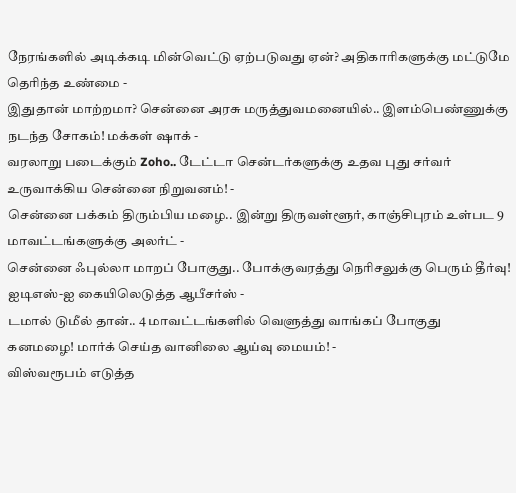நேரங்களில் அடிக்கடி மின்வெட்டு ஏற்படுவது ஏன்? அதிகாரிகளுக்கு மட்டுமே தெரிந்த உண்மை -
இதுதான் மாற்றமா? சென்னை அரசு மருத்துவமனையில்.. இளம்பெண்ணுக்கு நடந்த சோகம்! மக்கள் ஷாக் -
வரலாறு படைக்கும் Zoho.. டேட்டா சென்டர்களுக்கு உதவ புது சர்வர் உருவாக்கிய சென்னை நிறுவனம்! -
சென்னை பக்கம் திரும்பிய மழை.. இன்று திருவள்ளூர், காஞ்சிபுரம் உள்பட 9 மாவட்டங்களுக்கு அலர்ட் -
சென்னை ஃபுல்லா மாறப் போகுது.. போக்குவரத்து நெரிசலுக்கு பெரும் தீர்வு! ஐடிஎஸ்-ஐ கையிலெடுத்த ஆபீசர்ஸ் -
டமால் டுமீல் தான்.. 4 மாவட்டங்களில் வெளுத்து வாங்கப் போகுது கனமழை! மார்க் செய்த வானிலை ஆய்வு மையம்! -
விஸ்வரூபம் எடுத்த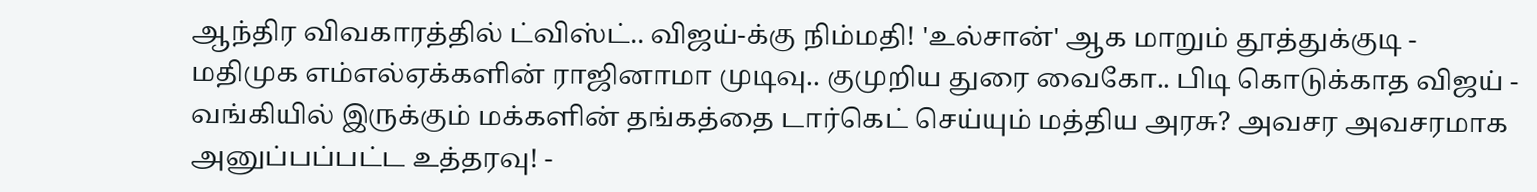ஆந்திர விவகாரத்தில் ட்விஸ்ட்.. விஜய்-க்கு நிம்மதி! 'உல்சான்' ஆக மாறும் தூத்துக்குடி -
மதிமுக எம்எல்ஏக்களின் ராஜினாமா முடிவு.. குமுறிய துரை வைகோ.. பிடி கொடுக்காத விஜய் -
வங்கியில் இருக்கும் மக்களின் தங்கத்தை டார்கெட் செய்யும் மத்திய அரசு? அவசர அவசரமாக அனுப்பப்பட்ட உத்தரவு! -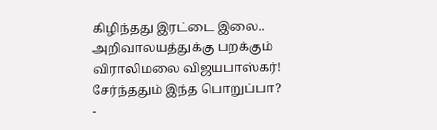கிழிந்தது இரட்டை இலை.. அறிவாலயத்துக்கு பறக்கும் விராலிமலை விஜயபாஸ்கர்! சேர்ந்ததும் இந்த பொறுப்பா? -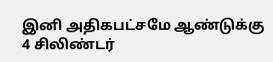இனி அதிகபட்சமே ஆண்டுக்கு 4 சிலிண்டர்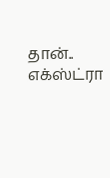தான்.. எக்ஸ்ட்ரா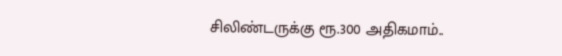சிலிண்டருக்கு ரூ.300 அதிகமாம்..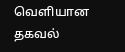வெளியான தகவல்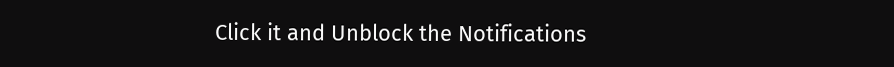Click it and Unblock the Notifications